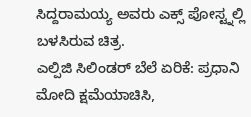ಸಿದ್ದರಾಮಯ್ಯ ಅವರು ಎಕ್ಸ್ ಪೋಸ್ಟ್ನಲ್ಲಿ ಬಳಸಿರುವ ಚಿತ್ರ.
ಎಲ್ಪಿಜಿ ಸಿಲಿಂಡರ್ ಬೆಲೆ ಏರಿಕೆ: ಪ್ರಧಾನಿ ಮೋದಿ ಕ್ಷಮೆಯಾಚಿಸಿ,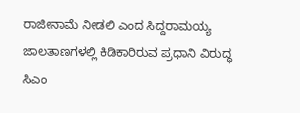ರಾಜೀನಾಮೆ ನೀಡಲಿ ಎಂದ ಸಿದ್ದರಾಮಯ್ಯ
ಜಾಲತಾಣಗಳಲ್ಲಿ ಕಿಡಿಕಾರಿರುವ ಪ್ರಧಾನಿ ವಿರುದ್ಧ ಸಿಎಂ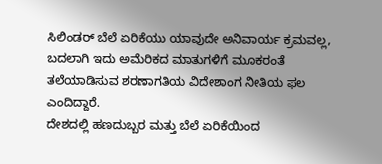ಸಿಲಿಂಡರ್ ಬೆಲೆ ಏರಿಕೆಯು ಯಾವುದೇ ಅನಿವಾರ್ಯ ಕ್ರಮವಲ್ಲ, ಬದಲಾಗಿ ಇದು ಅಮೆರಿಕದ ಮಾತುಗಳಿಗೆ ಮೂಕರಂತೆ ತಲೆಯಾಡಿಸುವ ಶರಣಾಗತಿಯ ವಿದೇಶಾಂಗ ನೀತಿಯ ಫಲ ಎಂದಿದ್ದಾರೆ.
ದೇಶದಲ್ಲಿ ಹಣದುಬ್ಬರ ಮತ್ತು ಬೆಲೆ ಏರಿಕೆಯಿಂದ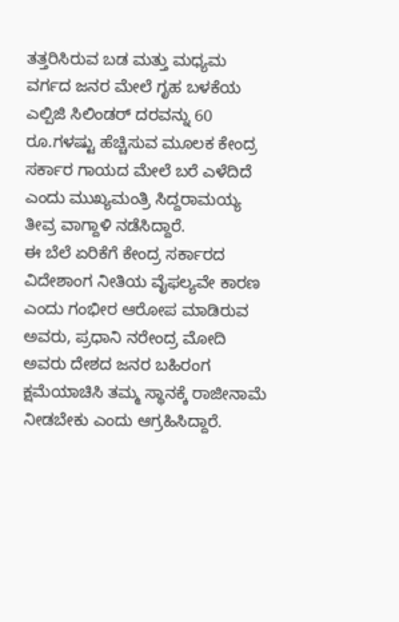ತತ್ತರಿಸಿರುವ ಬಡ ಮತ್ತು ಮಧ್ಯಮ ವರ್ಗದ ಜನರ ಮೇಲೆ ಗೃಹ ಬಳಕೆಯ ಎಲ್ಪಿಜಿ ಸಿಲಿಂಡರ್ ದರವನ್ನು 60 ರೂ.ಗಳಷ್ಟು ಹೆಚ್ಚಿಸುವ ಮೂಲಕ ಕೇಂದ್ರ ಸರ್ಕಾರ ಗಾಯದ ಮೇಲೆ ಬರೆ ಎಳೆದಿದೆ ಎಂದು ಮುಖ್ಯಮಂತ್ರಿ ಸಿದ್ದರಾಮಯ್ಯ ತೀವ್ರ ವಾಗ್ದಾಳಿ ನಡೆಸಿದ್ದಾರೆ.
ಈ ಬೆಲೆ ಏರಿಕೆಗೆ ಕೇಂದ್ರ ಸರ್ಕಾರದ ವಿದೇಶಾಂಗ ನೀತಿಯ ವೈಫಲ್ಯವೇ ಕಾರಣ ಎಂದು ಗಂಭೀರ ಆರೋಪ ಮಾಡಿರುವ ಅವರು, ಪ್ರಧಾನಿ ನರೇಂದ್ರ ಮೋದಿ ಅವರು ದೇಶದ ಜನರ ಬಹಿರಂಗ ಕ್ಷಮೆಯಾಚಿಸಿ ತಮ್ಮ ಸ್ಥಾನಕ್ಕೆ ರಾಜೀನಾಮೆ ನೀಡಬೇಕು ಎಂದು ಆಗ್ರಹಿಸಿದ್ದಾರೆ.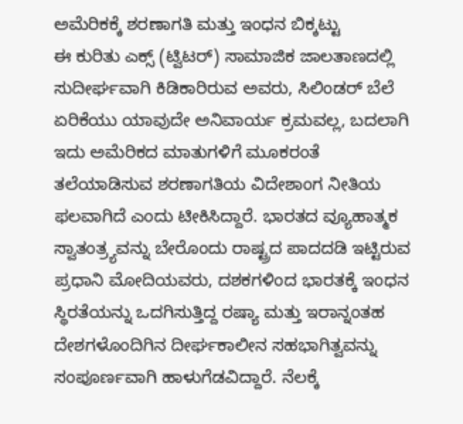ಅಮೆರಿಕಕ್ಕೆ ಶರಣಾಗತಿ ಮತ್ತು ಇಂಧನ ಬಿಕ್ಕಟ್ಟು
ಈ ಕುರಿತು ಎಕ್ಸ್ (ಟ್ವಿಟರ್) ಸಾಮಾಜಿಕ ಜಾಲತಾಣದಲ್ಲಿ ಸುದೀರ್ಘವಾಗಿ ಕಿಡಿಕಾರಿರುವ ಅವರು, ಸಿಲಿಂಡರ್ ಬೆಲೆ ಏರಿಕೆಯು ಯಾವುದೇ ಅನಿವಾರ್ಯ ಕ್ರಮವಲ್ಲ, ಬದಲಾಗಿ ಇದು ಅಮೆರಿಕದ ಮಾತುಗಳಿಗೆ ಮೂಕರಂತೆ ತಲೆಯಾಡಿಸುವ ಶರಣಾಗತಿಯ ವಿದೇಶಾಂಗ ನೀತಿಯ ಫಲವಾಗಿದೆ ಎಂದು ಟೀಕಿಸಿದ್ದಾರೆ. ಭಾರತದ ವ್ಯೂಹಾತ್ಮಕ ಸ್ವಾತಂತ್ರ್ಯವನ್ನು ಬೇರೊಂದು ರಾಷ್ಟ್ರದ ಪಾದದಡಿ ಇಟ್ಟಿರುವ ಪ್ರಧಾನಿ ಮೋದಿಯವರು, ದಶಕಗಳಿಂದ ಭಾರತಕ್ಕೆ ಇಂಧನ ಸ್ಥಿರತೆಯನ್ನು ಒದಗಿಸುತ್ತಿದ್ದ ರಷ್ಯಾ ಮತ್ತು ಇರಾನ್ನಂತಹ ದೇಶಗಳೊಂದಿಗಿನ ದೀರ್ಘಕಾಲೀನ ಸಹಭಾಗಿತ್ವವನ್ನು ಸಂಪೂರ್ಣವಾಗಿ ಹಾಳುಗೆಡವಿದ್ದಾರೆ. ನೆಲಕ್ಕೆ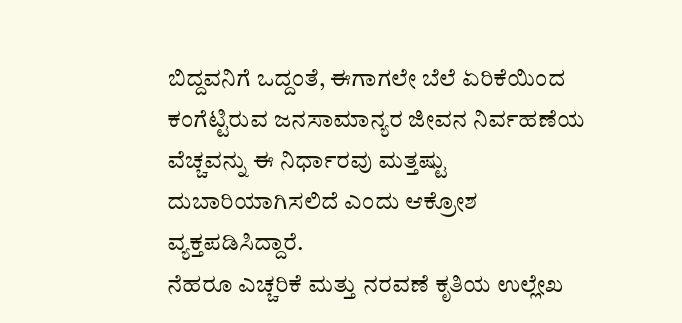ಬಿದ್ದವನಿಗೆ ಒದ್ದಂತೆ, ಈಗಾಗಲೇ ಬೆಲೆ ಏರಿಕೆಯಿಂದ ಕಂಗೆಟ್ಟಿರುವ ಜನಸಾಮಾನ್ಯರ ಜೀವನ ನಿರ್ವಹಣೆಯ ವೆಚ್ಚವನ್ನು ಈ ನಿರ್ಧಾರವು ಮತ್ತಷ್ಟು ದುಬಾರಿಯಾಗಿಸಲಿದೆ ಎಂದು ಆಕ್ರೋಶ ವ್ಯಕ್ತಪಡಿಸಿದ್ದಾರೆ.
ನೆಹರೂ ಎಚ್ಚರಿಕೆ ಮತ್ತು ನರವಣೆ ಕೃತಿಯ ಉಲ್ಲೇಖ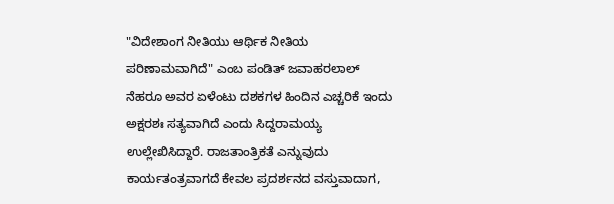"ವಿದೇಶಾಂಗ ನೀತಿಯು ಆರ್ಥಿಕ ನೀತಿಯ ಪರಿಣಾಮವಾಗಿದೆ" ಎಂಬ ಪಂಡಿತ್ ಜವಾಹರಲಾಲ್ ನೆಹರೂ ಅವರ ಏಳೆಂಟು ದಶಕಗಳ ಹಿಂದಿನ ಎಚ್ಚರಿಕೆ ಇಂದು ಅಕ್ಷರಶಃ ಸತ್ಯವಾಗಿದೆ ಎಂದು ಸಿದ್ದರಾಮಯ್ಯ ಉಲ್ಲೇಖಿಸಿದ್ದಾರೆ. ರಾಜತಾಂತ್ರಿಕತೆ ಎನ್ನುವುದು ಕಾರ್ಯತಂತ್ರವಾಗದೆ ಕೇವಲ ಪ್ರದರ್ಶನದ ವಸ್ತುವಾದಾಗ,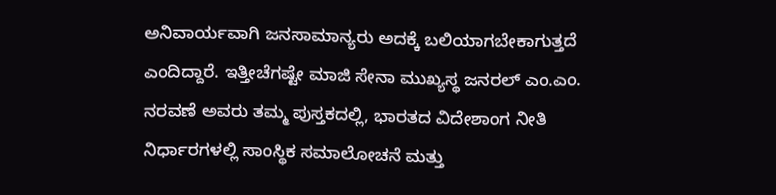ಅನಿವಾರ್ಯವಾಗಿ ಜನಸಾಮಾನ್ಯರು ಅದಕ್ಕೆ ಬಲಿಯಾಗಬೇಕಾಗುತ್ತದೆ ಎಂದಿದ್ದಾರೆ. ಇತ್ತೀಚೆಗಷ್ಟೇ ಮಾಜಿ ಸೇನಾ ಮುಖ್ಯಸ್ಥ ಜನರಲ್ ಎಂ.ಎಂ. ನರವಣೆ ಅವರು ತಮ್ಮ ಪುಸ್ತಕದಲ್ಲಿ, ಭಾರತದ ವಿದೇಶಾಂಗ ನೀತಿ ನಿರ್ಧಾರಗಳಲ್ಲಿ ಸಾಂಸ್ಥಿಕ ಸಮಾಲೋಚನೆ ಮತ್ತು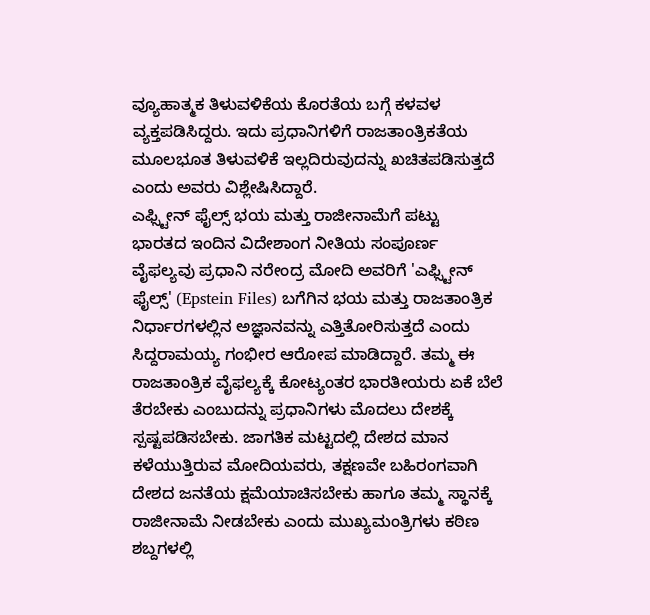ವ್ಯೂಹಾತ್ಮಕ ತಿಳುವಳಿಕೆಯ ಕೊರತೆಯ ಬಗ್ಗೆ ಕಳವಳ ವ್ಯಕ್ತಪಡಿಸಿದ್ದರು. ಇದು ಪ್ರಧಾನಿಗಳಿಗೆ ರಾಜತಾಂತ್ರಿಕತೆಯ ಮೂಲಭೂತ ತಿಳುವಳಿಕೆ ಇಲ್ಲದಿರುವುದನ್ನು ಖಚಿತಪಡಿಸುತ್ತದೆ ಎಂದು ಅವರು ವಿಶ್ಲೇಷಿಸಿದ್ದಾರೆ.
ಎಫ್ಸ್ಟೀನ್ ಫೈಲ್ಸ್ ಭಯ ಮತ್ತು ರಾಜೀನಾಮೆಗೆ ಪಟ್ಟು
ಭಾರತದ ಇಂದಿನ ವಿದೇಶಾಂಗ ನೀತಿಯ ಸಂಪೂರ್ಣ ವೈಫಲ್ಯವು ಪ್ರಧಾನಿ ನರೇಂದ್ರ ಮೋದಿ ಅವರಿಗೆ 'ಎಫ್ಸ್ಟೀನ್ ಫೈಲ್ಸ್' (Epstein Files) ಬಗೆಗಿನ ಭಯ ಮತ್ತು ರಾಜತಾಂತ್ರಿಕ ನಿರ್ಧಾರಗಳಲ್ಲಿನ ಅಜ್ಞಾನವನ್ನು ಎತ್ತಿತೋರಿಸುತ್ತದೆ ಎಂದು ಸಿದ್ದರಾಮಯ್ಯ ಗಂಭೀರ ಆರೋಪ ಮಾಡಿದ್ದಾರೆ. ತಮ್ಮ ಈ ರಾಜತಾಂತ್ರಿಕ ವೈಫಲ್ಯಕ್ಕೆ ಕೋಟ್ಯಂತರ ಭಾರತೀಯರು ಏಕೆ ಬೆಲೆ ತೆರಬೇಕು ಎಂಬುದನ್ನು ಪ್ರಧಾನಿಗಳು ಮೊದಲು ದೇಶಕ್ಕೆ ಸ್ಪಷ್ಟಪಡಿಸಬೇಕು. ಜಾಗತಿಕ ಮಟ್ಟದಲ್ಲಿ ದೇಶದ ಮಾನ ಕಳೆಯುತ್ತಿರುವ ಮೋದಿಯವರು, ತಕ್ಷಣವೇ ಬಹಿರಂಗವಾಗಿ ದೇಶದ ಜನತೆಯ ಕ್ಷಮೆಯಾಚಿಸಬೇಕು ಹಾಗೂ ತಮ್ಮ ಸ್ಥಾನಕ್ಕೆ ರಾಜೀನಾಮೆ ನೀಡಬೇಕು ಎಂದು ಮುಖ್ಯಮಂತ್ರಿಗಳು ಕಠಿಣ ಶಬ್ದಗಳಲ್ಲಿ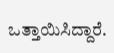ಒತ್ತಾಯಿಸಿದ್ದಾರೆ.